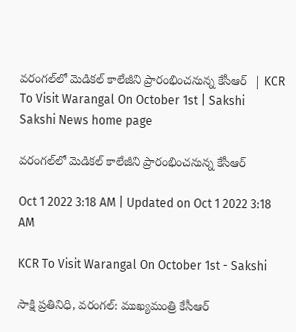వరంగల్‌లో మెడికల్‌ కాలేజీని ప్రారంభించనున్న కేసీఆర్‌  | KCR To Visit Warangal On October 1st | Sakshi
Sakshi News home page

వరంగల్‌లో మెడికల్‌ కాలేజీని ప్రారంభించనున్న కేసీఆర్‌

Oct 1 2022 3:18 AM | Updated on Oct 1 2022 3:18 AM

KCR To Visit Warangal On October 1st - Sakshi

సాక్షి ప్రతినిధి, వరంగల్‌: ముఖ్యమంత్రి కేసీఆర్‌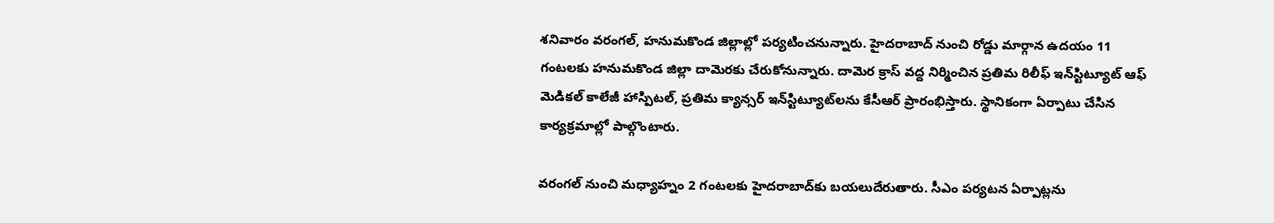శనివారం వరంగల్, హనుమకొండ జిల్లాల్లో పర్యటించనున్నారు. హైదరాబాద్‌ నుంచి రోడ్డు మార్గాన ఉదయం 11 గంటలకు హనుమకొండ జిల్లా దామెరకు చేరుకోనున్నారు. దామెర క్రాస్‌ వద్ద నిర్మించిన ప్రతిమ రిలీఫ్‌ ఇన్‌స్టిట్యూట్‌ ఆఫ్‌ మెడికల్‌ కాలేజీ హాస్పిటల్, ప్రతిమ క్యాన్సర్‌ ఇన్‌స్టిట్యూట్‌లను కేసీఆర్‌ ప్రారంభిస్తారు. స్థానికంగా ఏర్పాటు చేసిన కార్యక్రమాల్లో పాల్గొంటారు.

వరంగల్‌ నుంచి మధ్యాహ్నం 2 గంటలకు హైదరాబాద్‌కు బయలుదేరుతారు. సీఎం పర్యటన ఏర్పాట్లను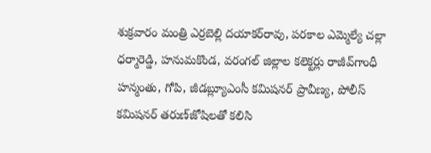శుక్రవారం మంత్రి ఎర్రబెల్లి దయాకర్‌రావు, పరకాల ఎమ్మెల్యే చల్లా ధర్మారెడ్డి, హనుమకొండ, వరంగల్‌ జిల్లాల కలెక్టర్లు రాజీవ్‌గాంధీ హన్మంతు, గోపి, జీడబ్ల్యూఎంసీ కమిషనర్‌ ప్రావీణ్య, పోలీస్‌ కమిషనర్‌ తరుణ్‌జోషిలతో కలిసి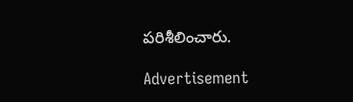పరిశీలించారు.

Advertisement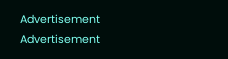Advertisement
Advertisement